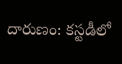దారుణం: కస్టడీలో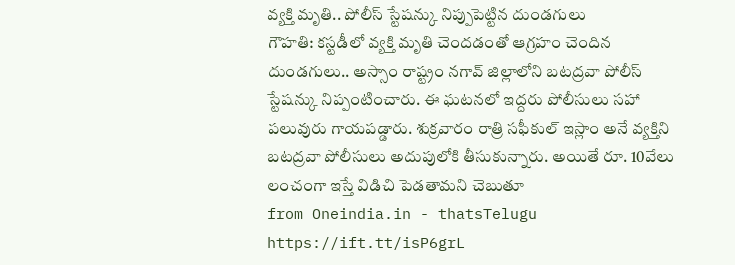వ్యక్తి మృతి.. పోలీస్ స్టేషన్కు నిప్పుపెట్టిన దుండగులు
గౌహతి: కస్టడీలో వ్యక్తి మృతి చెందడంతో ఆగ్రహం చెందిన దుండగులు.. అస్సాం రాష్ట్రం నగావ్ జిల్లాలోని బటద్రవా పోలీస్ స్టేషన్కు నిప్పంటించారు. ఈ ఘటనలో ఇద్దరు పోలీసులు సహా పలువురు గాయపడ్డారు. శుక్రవారం రాత్రి సఫీకుల్ ఇస్లాం అనే వ్యక్తిని బటద్రవా పోలీసులు అదుపులోకి తీసుకున్నారు. అయితే రూ. 10వేలు లంచంగా ఇస్తే విడిచి పెడతామని చెబుతూ
from Oneindia.in - thatsTelugu https://ift.tt/isP6grL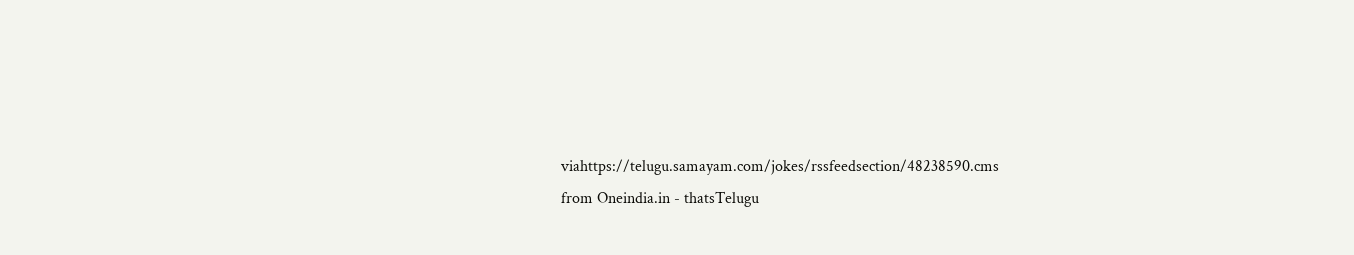viahttps://telugu.samayam.com/jokes/rssfeedsection/48238590.cms
from Oneindia.in - thatsTelugu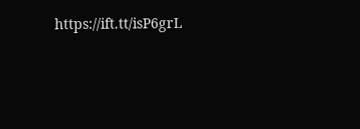https://ift.tt/isP6grL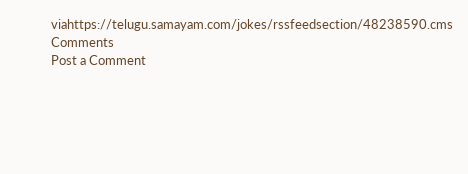viahttps://telugu.samayam.com/jokes/rssfeedsection/48238590.cms
Comments
Post a Comment